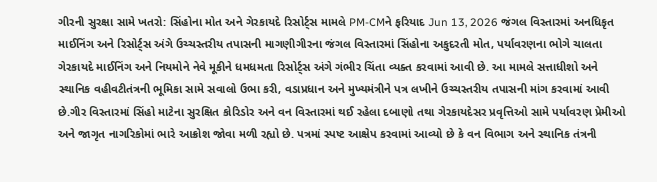ગીરની સુરક્ષા સામે ખતરો: સિંહોના મોત અને ગેરકાયદે રિસોર્ટ્સ મામલે PM-CMને ફરિયાદ Jun 13, 2026 જંગલ વિસ્તારમાં અનધિકૃત માઈનિંગ અને રિસોર્ટ્સ અંગે ઉચ્ચસ્તરીય તપાસની માગણીગીરના જંગલ વિસ્તારમાં સિંહોના અકુદરતી મોત, પર્યાવરણના ભોગે ચાલતા ગેરકાયદે માઈનિંગ અને નિયમોને નેવે મૂકીને ધમધમતા રિસોર્ટ્સ અંગે ગંભીર ચિંતા વ્યક્ત કરવામાં આવી છે. આ મામલે સત્તાધીશો અને સ્થાનિક વહીવટીતંત્રની ભૂમિકા સામે સવાલો ઉભા કરી, વડાપ્રધાન અને મુખ્યમંત્રીને પત્ર લખીને ઉચ્ચસ્તરીય તપાસની માંગ કરવામાં આવી છે.ગીર વિસ્તારમાં સિંહો માટેના સુરક્ષિત કોરિડોર અને વન વિસ્તારમાં થઈ રહેલા દબાણો તથા ગેરકાયદેસર પ્રવૃત્તિઓ સામે પર્યાવરણ પ્રેમીઓ અને જાગૃત નાગરિકોમાં ભારે આક્રોશ જોવા મળી રહ્યો છે. પત્રમાં સ્પષ્ટ આક્ષેપ કરવામાં આવ્યો છે કે વન વિભાગ અને સ્થાનિક તંત્રની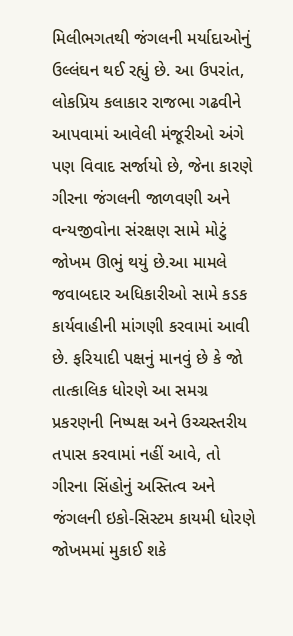મિલીભગતથી જંગલની મર્યાદાઓનું ઉલ્લંઘન થઈ રહ્યું છે. આ ઉપરાંત, લોકપ્રિય કલાકાર રાજભા ગઢવીને આપવામાં આવેલી મંજૂરીઓ અંગે પણ વિવાદ સર્જાયો છે, જેના કારણે ગીરના જંગલની જાળવણી અને વન્યજીવોના સંરક્ષણ સામે મોટું જોખમ ઊભું થયું છે.આ મામલે જવાબદાર અધિકારીઓ સામે કડક કાર્યવાહીની માંગણી કરવામાં આવી છે. ફરિયાદી પક્ષનું માનવું છે કે જો તાત્કાલિક ધોરણે આ સમગ્ર પ્રકરણની નિષ્પક્ષ અને ઉચ્ચસ્તરીય તપાસ કરવામાં નહીં આવે, તો ગીરના સિંહોનું અસ્તિત્વ અને જંગલની ઇકો-સિસ્ટમ કાયમી ધોરણે જોખમમાં મુકાઈ શકે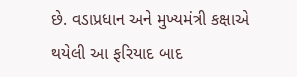છે. વડાપ્રધાન અને મુખ્યમંત્રી કક્ષાએ થયેલી આ ફરિયાદ બાદ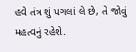હવે તંત્ર શું પગલાં લે છે, તે જોવું મહત્વનું રહેશે.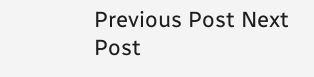Previous Post Next Post